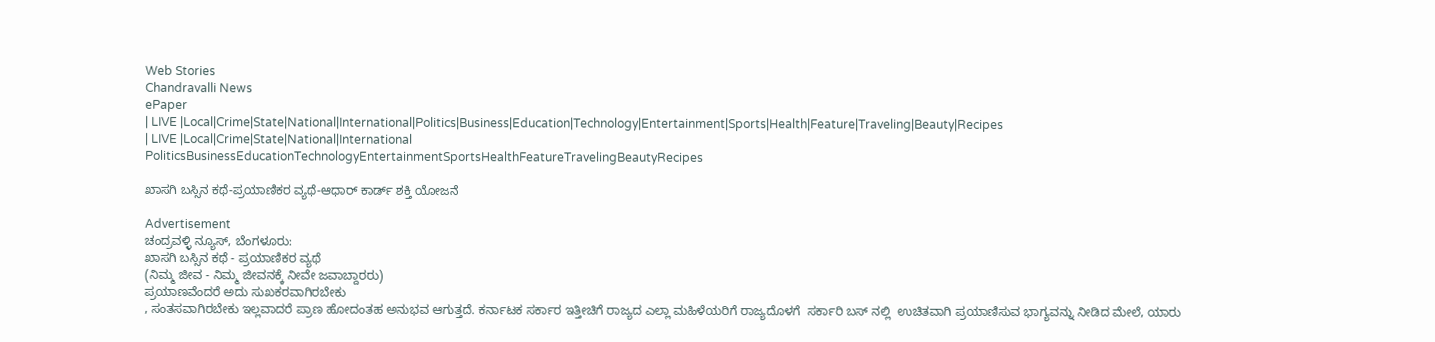Web Stories
Chandravalli News
ePaper
| LIVE |Local|Crime|State|National|International|Politics|Business|Education|Technology|Entertainment|Sports|Health|Feature|Traveling|Beauty|Recipes
| LIVE |Local|Crime|State|National|International
PoliticsBusinessEducationTechnologyEntertainmentSportsHealthFeatureTravelingBeautyRecipes

ಖಾಸಗಿ ಬಸ್ಸಿನ ಕಥೆ-ಪ್ರಯಾಣಿಕರ ವ್ಯಥೆ-ಆಧಾರ್ ಕಾರ್ಡ್ ಶಕ್ತಿ ಯೋಜನೆ

Advertisement
ಚಂದ್ರವಳ್ಳಿ ನ್ಯೂಸ್, ಬೆಂಗಳೂರು:
ಖಾಸಗಿ ಬಸ್ಸಿನ ಕಥೆ - ಪ್ರಯಾಣಿಕರ ವ್ಯಥೆ
(ನಿಮ್ಮ ಜೀವ - ನಿಮ್ಮ ಜೀವನಕ್ಕೆ ನೀವೇ ಜವಾಬ್ದಾರರು)
ಪ್ರಯಾಣವೆಂದರೆ ಅದು ಸುಖಕರವಾಗಿರಬೇಕು
, ಸಂತಸವಾಗಿರಬೇಕು ಇಲ್ಲವಾದರೆ ಪ್ರಾಣ ಹೋದಂತಹ ಅನುಭವ ಆಗುತ್ತದೆ. ಕರ್ನಾಟಕ ಸರ್ಕಾರ ಇತ್ತೀಚಿಗೆ ರಾಜ್ಯದ ಎಲ್ಲಾ ಮಹಿಳೆಯರಿಗೆ ರಾಜ್ಯದೊಳಗೆ  ಸರ್ಕಾರಿ ಬಸ್ ನಲ್ಲಿ  ಉಚಿತವಾಗಿ ಪ್ರಯಾಣಿಸುವ ಭಾಗ್ಯವನ್ನು ನೀಡಿದ ಮೇಲೆ, ಯಾರು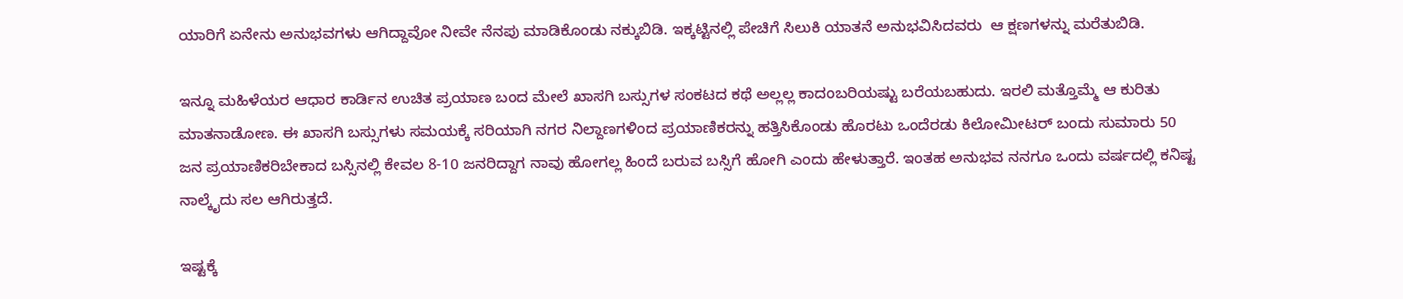ಯಾರಿಗೆ ಏನೇನು ಅನುಭವಗಳು ಆಗಿದ್ದಾವೋ ನೀವೇ ನೆನಪು ಮಾಡಿಕೊಂಡು ನಕ್ಕುಬಿಡಿ. ಇಕ್ಕಟ್ಟಿನಲ್ಲಿ ಪೇಚಿಗೆ ಸಿಲುಕಿ ಯಾತನೆ ಅನುಭವಿಸಿದವರು  ಆ ಕ್ಷಣಗಳನ್ನು ಮರೆತುಬಿಡಿ.

ಇನ್ನೂ ಮಹಿಳೆಯರ ಆಧಾರ ಕಾರ್ಡಿನ ಉಚಿತ ಪ್ರಯಾಣ ಬಂದ ಮೇಲೆ ಖಾಸಗಿ ಬಸ್ಸುಗಳ ಸಂಕಟದ ಕಥೆ ಅಲ್ಲಲ್ಲ ಕಾದಂಬರಿಯಷ್ಟು ಬರೆಯಬಹುದು. ಇರಲಿ ಮತ್ತೊಮ್ಮೆ ಆ ಕುರಿತು ಮಾತನಾಡೋಣ. ಈ ಖಾಸಗಿ ಬಸ್ಸುಗಳು ಸಮಯಕ್ಕೆ ಸರಿಯಾಗಿ ನಗರ ನಿಲ್ದಾಣಗಳಿಂದ ಪ್ರಯಾಣಿಕರನ್ನು ಹತ್ತಿಸಿಕೊಂಡು ಹೊರಟು ಒಂದೆರಡು ಕಿಲೋಮೀಟರ್ ಬಂದು ಸುಮಾರು 50 ಜನ ಪ್ರಯಾಣಿಕರಿಬೇಕಾದ ಬಸ್ಸಿನಲ್ಲಿ ಕೇವಲ 8-10 ಜನರಿದ್ದಾಗ ನಾವು ಹೋಗಲ್ಲ ಹಿಂದೆ ಬರುವ ಬಸ್ಸಿಗೆ ಹೋಗಿ ಎಂದು ಹೇಳುತ್ತಾರೆ. ಇಂತಹ ಅನುಭವ ನನಗೂ ಒಂದು ವರ್ಷದಲ್ಲಿ ಕನಿಷ್ಟ ನಾಲ್ಕೈದು ಸಲ ಆಗಿರುತ್ತದೆ.

ಇಷ್ಟಕ್ಕೆ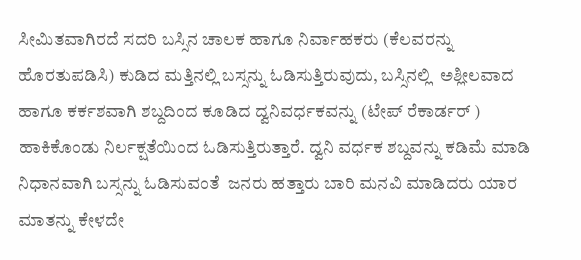ಸೀಮಿತವಾಗಿರದೆ ಸದರಿ ಬಸ್ಸಿನ ಚಾಲಕ ಹಾಗೂ ನಿರ್ವಾಹಕರು (ಕೆಲವರನ್ನು ಹೊರತುಪಡಿಸಿ) ಕುಡಿದ ಮತ್ತಿನಲ್ಲಿ ಬಸ್ಸನ್ನು ಓಡಿಸುತ್ತಿರುವುದು, ಬಸ್ಸಿನಲ್ಲಿ  ಅಶ್ಲೀಲವಾದ ಹಾಗೂ ಕರ್ಕಶವಾಗಿ ಶಬ್ದದಿಂದ ಕೂಡಿದ ದ್ವನಿವರ್ಧಕವನ್ನು (ಟೇಪ್ ರೆಕಾರ್ಡರ್ ) ಹಾಕಿಕೊಂಡು ನಿರ್ಲಕ್ಷತೆಯಿಂದ ಓಡಿಸುತ್ತಿರುತ್ತಾರೆ. ದ್ವನಿ ವರ್ಧಕ ಶಬ್ದವನ್ನು ಕಡಿಮೆ ಮಾಡಿ ನಿಧಾನವಾಗಿ ಬಸ್ಸನ್ನು ಓಡಿಸುವಂತೆ  ಜನರು ಹತ್ತಾರು ಬಾರಿ ಮನವಿ ಮಾಡಿದರು ಯಾರ ಮಾತನ್ನು ಕೇಳದೇ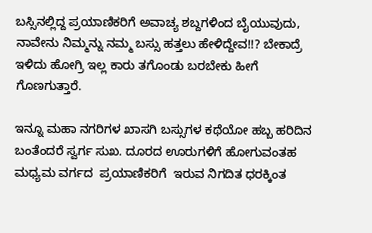ಬಸ್ಸಿನಲ್ಲಿದ್ದ ಪ್ರಯಾಣಿಕರಿಗೆ ಅವಾಚ್ಯ ಶಬ್ದಗಳಿಂದ ಬೈಯುವುದು, ನಾವೇನು ನಿಮ್ಮನ್ನು ನಮ್ಮ ಬಸ್ಸು ಹತ್ತಲು ಹೇಳಿದ್ದೇವ!!? ಬೇಕಾದ್ರೆ ಇಳಿದು ಹೋಗ್ರಿ ಇಲ್ಲ ಕಾರು ತಗೊಂಡು ಬರಬೇಕು ಹೀಗೆ ಗೊಣಗುತ್ತಾರೆ.

ಇನ್ನೂ ಮಹಾ ನಗರಿಗಳ ಖಾಸಗಿ ಬಸ್ಸುಗಳ ಕಥೆಯೋ ಹಬ್ಬ ಹರಿದಿನ ಬಂತೆಂದರೆ ಸ್ವರ್ಗ ಸುಖ. ದೂರದ ಊರುಗಳಿಗೆ ಹೋಗುವಂತಹ ಮಧ್ಯಮ ವರ್ಗದ  ಪ್ರಯಾಣಿಕರಿಗೆ  ಇರುವ ನಿಗದಿತ ಧರಕ್ಕಿಂತ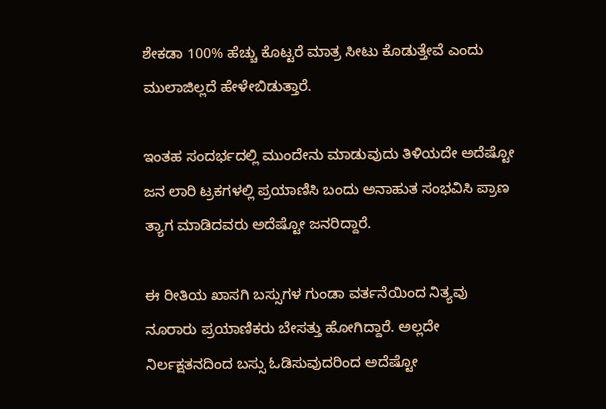ಶೇಕಡಾ 100% ಹೆಚ್ಚು ಕೊಟ್ಟರೆ ಮಾತ್ರ ಸೀಟು ಕೊಡುತ್ತೇವೆ ಎಂದು ಮುಲಾಜಿಲ್ಲದೆ ಹೇಳೇಬಿಡುತ್ತಾರೆ.

ಇಂತಹ ಸಂದರ್ಭದಲ್ಲಿ ಮುಂದೇನು ಮಾಡುವುದು ತಿಳಿಯದೇ ಅದೆಷ್ಟೋ ಜನ ಲಾರಿ ಟ್ರಕಗಳಲ್ಲಿ ಪ್ರಯಾಣಿಸಿ ಬಂದು ಅನಾಹುತ ಸಂಭವಿಸಿ ಪ್ರಾಣ ತ್ಯಾಗ ಮಾಡಿದವರು ಅದೆಷ್ಟೋ ಜನರಿದ್ದಾರೆ.

ಈ ರೀತಿಯ ಖಾಸಗಿ ಬಸ್ಸುಗಳ ಗುಂಡಾ ವರ್ತನೆಯಿಂದ ನಿತ್ಯವು ನೂರಾರು ಪ್ರಯಾಣಿಕರು ಬೇಸತ್ತು ಹೋಗಿದ್ದಾರೆ. ಅಲ್ಲದೇ ನಿರ್ಲಕ್ಷತನದಿಂದ ಬಸ್ಸು ಓಡಿಸುವುದರಿಂದ ಅದೆಷ್ಟೋ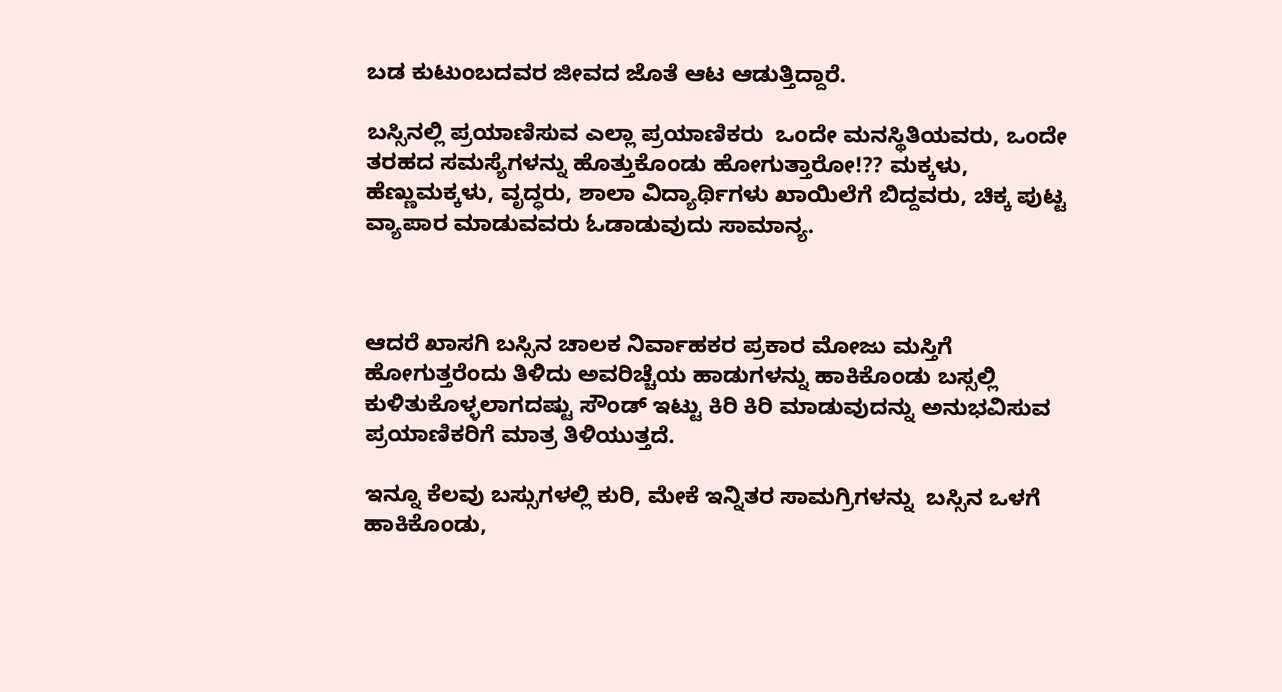ಬಡ ಕುಟುಂಬದವರ ಜೀವದ ಜೊತೆ ಆಟ ಆಡುತ್ತಿದ್ದಾರೆ.

ಬಸ್ಸಿನಲ್ಲಿ ಪ್ರಯಾಣಿಸುವ ಎಲ್ಲಾ ಪ್ರಯಾಣಿಕರು  ಒಂದೇ ಮನಸ್ಥಿತಿಯವರು, ಒಂದೇ ತರಹದ ಸಮಸ್ಯೆಗಳನ್ನು ಹೊತ್ತುಕೊಂಡು ಹೋಗುತ್ತಾರೋ!?? ಮಕ್ಕಳು, ಹೆಣ್ಣುಮಕ್ಕಳು, ವೃದ್ಧರು, ಶಾಲಾ ವಿದ್ಯಾರ್ಥಿಗಳು ಖಾಯಿಲೆಗೆ ಬಿದ್ದವರು, ಚಿಕ್ಕ ಪುಟ್ಟ ವ್ಯಾಪಾರ ಮಾಡುವವರು ಓಡಾಡುವುದು ಸಾಮಾನ್ಯ.



ಆದರೆ ಖಾಸಗಿ ಬಸ್ಸಿನ ಚಾಲಕ ನಿರ್ವಾಹಕರ ಪ್ರಕಾರ ಮೋಜು ಮಸ್ತಿಗೆ ಹೋಗುತ್ತರೆಂದು ತಿಳಿದು ಅವರಿಚ್ಚೆಯ ಹಾಡುಗಳನ್ನು ಹಾಕಿಕೊಂಡು ಬಸ್ಸಲ್ಲಿ ಕುಳಿತುಕೊಳ್ಳಲಾಗದಷ್ಟು ಸೌಂಡ್ ಇಟ್ಟು ಕಿರಿ ಕಿರಿ ಮಾಡುವುದನ್ನು ಅನುಭವಿಸುವ  ಪ್ರಯಾಣಿಕರಿಗೆ ಮಾತ್ರ ತಿಳಿಯುತ್ತದೆ.

ಇನ್ನೂ ಕೆಲವು ಬಸ್ಸುಗಳಲ್ಲಿ ಕುರಿ, ಮೇಕೆ ಇನ್ನಿತರ ಸಾಮಗ್ರಿಗಳನ್ನು  ಬಸ್ಸಿನ ಒಳಗೆ ಹಾಕಿಕೊಂಡು,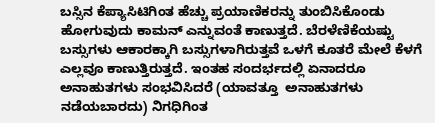ಬಸ್ಸಿನ ಕೆಪ್ಯಾಸಿಟಿಗಿಂತ ಹೆಚ್ಚು ಪ್ರಯಾಣಿಕರನ್ನು ತುಂಬಿಸಿಕೊಂಡು ಹೋಗುವುದು ಕಾಮನ್ ಎನ್ನುವಂತೆ ಕಾಣುತ್ತದೆ. ಬೆರಳೆಣಿಕೆಯಷ್ಟು ಬಸ್ಸುಗಳು ಆಕಾರಕ್ಕಾಗಿ ಬಸ್ಸುಗಳಾಗಿರುತ್ತವೆ ಒಳಗೆ ಕೂತರೆ ಮೇಲೆ ಕೆಳಗೆ ಎಲ್ಲವೂ ಕಾಣುತ್ತಿರುತ್ತದೆ. ಇಂತಹ ಸಂದರ್ಭದಲ್ಲಿ ಏನಾದರೂ ಅನಾಹುತಗಳು ಸಂಭವಿಸಿದರೆ (ಯಾವತ್ತೂ  ಅನಾಹುತಗಳು ನಡೆಯಬಾರದು) ನಿಗಧಿಗಿಂತ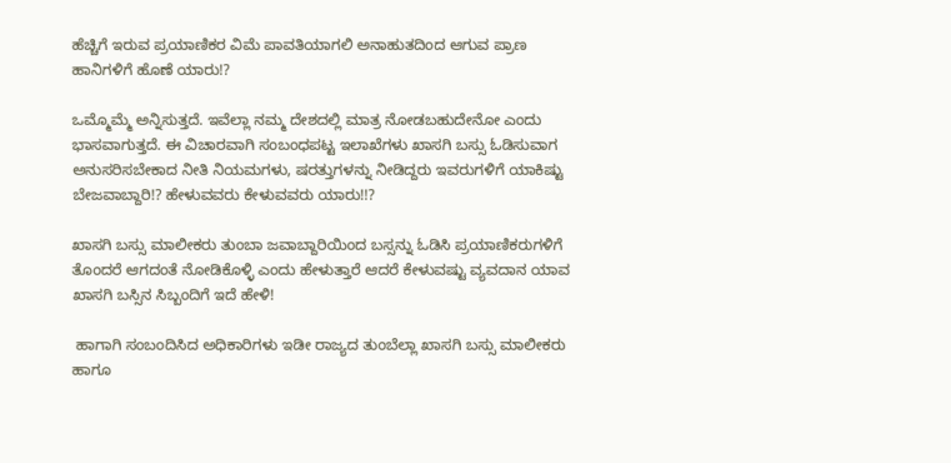ಹೆಚ್ಚಿಗೆ ಇರುವ ಪ್ರಯಾಣಿಕರ ವಿಮೆ ಪಾವತಿಯಾಗಲಿ ಅನಾಹುತದಿಂದ ಆಗುವ ಪ್ರಾಣ ಹಾನಿಗಳಿಗೆ ಹೊಣೆ ಯಾರು!?

ಒಮ್ಮೊಮ್ಮೆ ಅನ್ನಿಸುತ್ತದೆ. ಇವೆಲ್ಲಾ ನಮ್ಮ ದೇಶದಲ್ಲಿ ಮಾತ್ರ ನೋಡಬಹುದೇನೋ ಎಂದು ಭಾಸವಾಗುತ್ತದೆ. ಈ ವಿಚಾರವಾಗಿ ಸಂಬಂಧಪಟ್ಟ ಇಲಾಖೆಗಳು ಖಾಸಗಿ ಬಸ್ಸು ಓಡಿಸುವಾಗ ಅನುಸರಿಸಬೇಕಾದ ನೀತಿ ನಿಯಮಗಳು, ಷರತ್ತುಗಳನ್ನು ನೀಡಿದ್ದರು ಇವರುಗಳಿಗೆ ಯಾಕಿಷ್ಟು ಬೇಜವಾಬ್ದಾರಿ!? ಹೇಳುವವರು ಕೇಳುವವರು ಯಾರು!!?

ಖಾಸಗಿ ಬಸ್ಸು ಮಾಲೀಕರು ತುಂಬಾ ಜವಾಬ್ದಾರಿಯಿಂದ ಬಸ್ಸನ್ನು ಓಡಿಸಿ ಪ್ರಯಾಣಿಕರುಗಳಿಗೆ ತೊಂದರೆ ಆಗದಂತೆ ನೋಡಿಕೊಳ್ಳಿ ಎಂದು ಹೇಳುತ್ತಾರೆ ಆದರೆ ಕೇಳುವಷ್ಟು ವ್ಯವದಾನ ಯಾವ ಖಾಸಗಿ ಬಸ್ಸಿನ ಸಿಬ್ಬಂದಿಗೆ ಇದೆ ಹೇಳಿ!

 ಹಾಗಾಗಿ ಸಂಬಂದಿಸಿದ ಅಧಿಕಾರಿಗಳು ಇಡೀ ರಾಜ್ಯದ ತುಂಬೆಲ್ಲಾ ಖಾಸಗಿ ಬಸ್ಸು ಮಾಲೀಕರು ಹಾಗೂ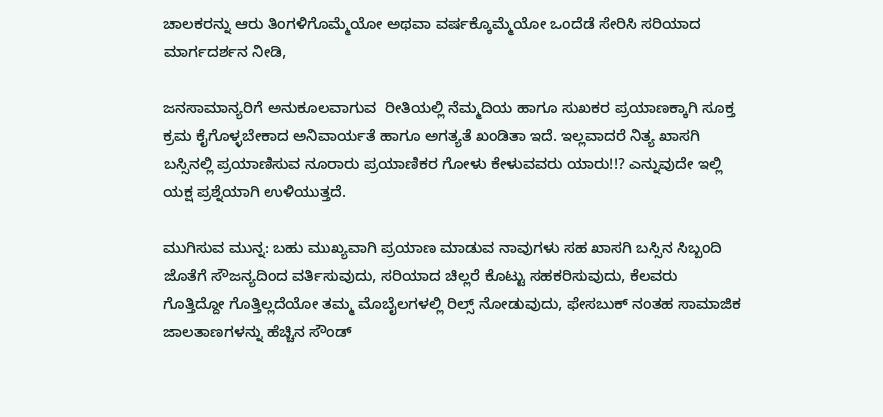ಚಾಲಕರನ್ನು ಆರು ತಿಂಗಳಿಗೊಮ್ಮೆಯೋ ಅಥವಾ ವರ್ಷಕ್ಕೊಮ್ಮೆಯೋ ಒಂದೆಡೆ ಸೇರಿಸಿ ಸರಿಯಾದ ಮಾರ್ಗದರ್ಶನ ನೀಡಿ,

ಜನಸಾಮಾನ್ಯರಿಗೆ ಅನುಕೂಲವಾಗುವ  ರೀತಿಯಲ್ಲಿ ನೆಮ್ಮದಿಯ ಹಾಗೂ ಸುಖಕರ ಪ್ರಯಾಣಕ್ಕಾಗಿ ಸೂಕ್ತ  ಕ್ರಮ ಕೈಗೊಳ್ಳಬೇಕಾದ ಅನಿವಾರ್ಯತೆ ಹಾಗೂ ಅಗತ್ಯತೆ ಖಂಡಿತಾ ಇದೆ. ಇಲ್ಲವಾದರೆ ನಿತ್ಯ ಖಾಸಗಿ ಬಸ್ಸಿನಲ್ಲಿ ಪ್ರಯಾಣಿಸುವ ನೂರಾರು ಪ್ರಯಾಣಿಕರ ಗೋಳು ಕೇಳುವವರು ಯಾರು!!? ಎನ್ನುವುದೇ ಇಲ್ಲಿ ಯಕ್ಷ ಪ್ರಶ್ನೆಯಾಗಿ ಉಳಿಯುತ್ತದೆ.

ಮುಗಿಸುವ ಮುನ್ನ: ಬಹು ಮುಖ್ಯವಾಗಿ ಪ್ರಯಾಣ ಮಾಡುವ ನಾವುಗಳು ಸಹ ಖಾಸಗಿ ಬಸ್ಸಿನ ಸಿಬ್ಬಂದಿ ಜೊತೆಗೆ ಸೌಜನ್ಯದಿಂದ ವರ್ತಿಸುವುದು, ಸರಿಯಾದ ಚಿಲ್ಲರೆ ಕೊಟ್ಟು ಸಹಕರಿಸುವುದು, ಕೆಲವರು ಗೊತ್ತಿದ್ದೋ ಗೊತ್ತಿಲ್ಲದೆಯೋ ತಮ್ಮ ಮೊಬೈಲಗಳಲ್ಲಿ ರಿಲ್ಸ್ ನೋಡುವುದು, ಫೇಸಬುಕ್ ನಂತಹ ಸಾಮಾಜಿಕ ಜಾಲತಾಣಗಳನ್ನು ಹೆಚ್ಚಿನ ಸೌಂಡ್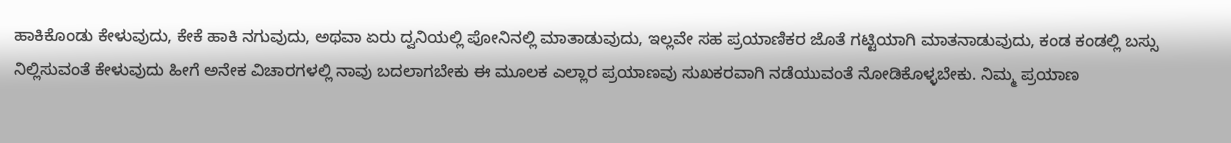ಹಾಕಿಕೊಂಡು ಕೇಳುವುದು, ಕೇಕೆ ಹಾಕಿ ನಗುವುದು, ಅಥವಾ ಏರು ದ್ವನಿಯಲ್ಲಿ ಪೋನಿನಲ್ಲಿ ಮಾತಾಡುವುದು, ಇಲ್ಲವೇ ಸಹ ಪ್ರಯಾಣಿಕರ ಜೊತೆ ಗಟ್ಟಿಯಾಗಿ ಮಾತನಾಡುವುದು, ಕಂಡ ಕಂಡಲ್ಲಿ ಬಸ್ಸು ನಿಲ್ಲಿಸುವಂತೆ ಕೇಳುವುದು ಹೀಗೆ ಅನೇಕ ವಿಚಾರಗಳಲ್ಲಿ ನಾವು ಬದಲಾಗಬೇಕು ಈ ಮೂಲಕ ಎಲ್ಲಾರ ಪ್ರಯಾಣವು ಸುಖಕರವಾಗಿ ನಡೆಯುವಂತೆ ನೋಡಿಕೊಳ್ಳಬೇಕು. ನಿಮ್ಮ ಪ್ರಯಾಣ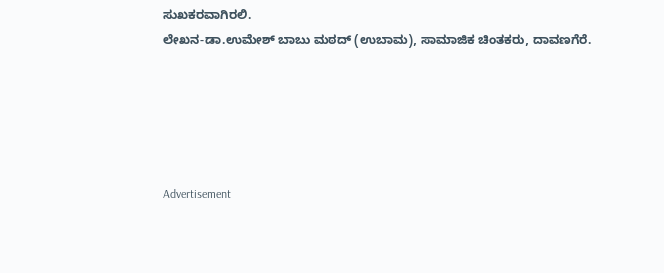ಸುಖಕರವಾಗಿರಲಿ.
ಲೇಖನ-ಡಾ.ಉಮೇಶ್ ಬಾಬು ಮಠದ್ (ಉಬಾಮ), ಸಾಮಾಜಿಕ ಚಿಂತಕರು, ದಾವಣಗೆರೆ.





Advertisement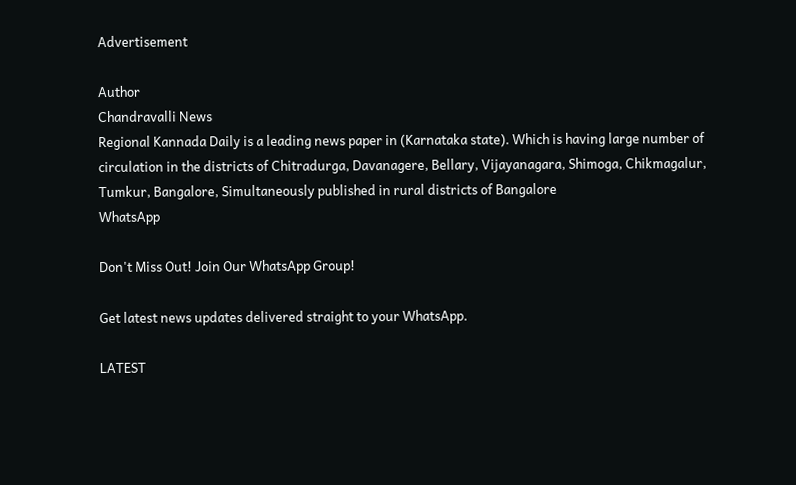Advertisement

Author
Chandravalli News
Regional Kannada Daily is a leading news paper in (Karnataka state). Which is having large number of circulation in the districts of Chitradurga, Davanagere, Bellary, Vijayanagara, Shimoga, Chikmagalur, Tumkur, Bangalore, Simultaneously published in rural districts of Bangalore
WhatsApp

Don't Miss Out! Join Our WhatsApp Group!

Get latest news updates delivered straight to your WhatsApp.

LATEST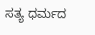ಸತ್ಯ ಧರ್ಮದ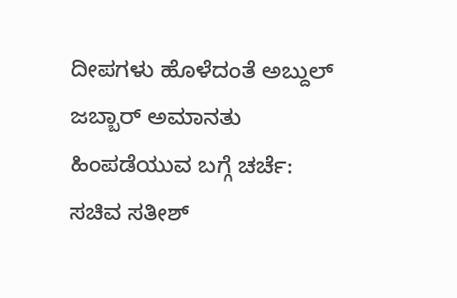ದೀಪಗಳು ಹೊಳೆದಂತೆ ಅಬ್ದುಲ್ ಜಬ್ಬಾರ್ ಅಮಾನತು ಹಿಂಪಡೆಯುವ ಬಗ್ಗೆ ಚರ್ಚೆ: ಸಚಿವ ಸತೀಶ್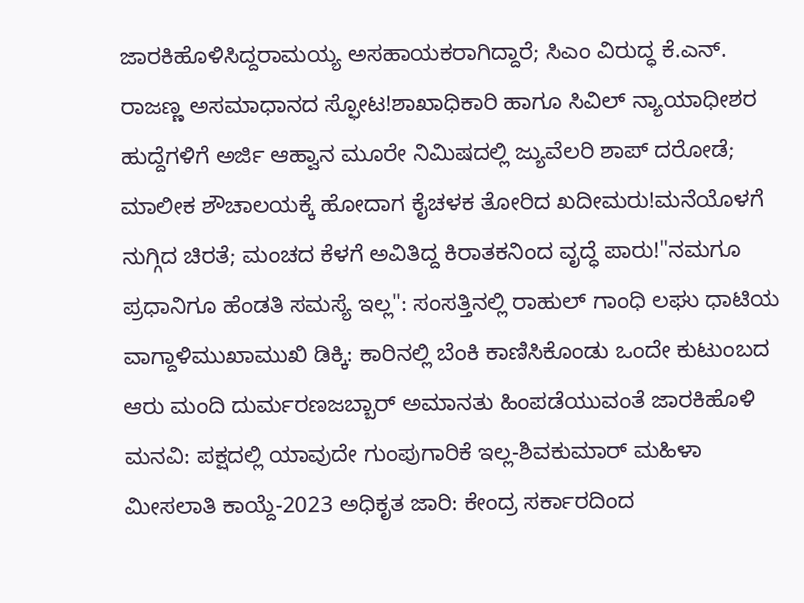ಜಾರಕಿಹೊಳಿಸಿದ್ದರಾಮಯ್ಯ ಅಸಹಾಯಕರಾಗಿದ್ದಾರೆ; ಸಿಎಂ ವಿರುದ್ಧ ಕೆ.ಎನ್. ರಾಜಣ್ಣ ಅಸಮಾಧಾನದ ಸ್ಫೋಟ!ಶಾಖಾಧಿಕಾರಿ ಹಾಗೂ ಸಿವಿಲ್ ನ್ಯಾಯಾಧೀಶರ ಹುದ್ದೆಗಳಿಗೆ ಅರ್ಜಿ ಆಹ್ವಾನ ಮೂರೇ ನಿಮಿಷದಲ್ಲಿ ಜ್ಯುವೆಲರಿ ಶಾಪ್ ದರೋಡೆ; ಮಾಲೀಕ ಶೌಚಾಲಯಕ್ಕೆ ಹೋದಾಗ ಕೈಚಳಕ ತೋರಿದ ಖದೀಮರು!ಮನೆಯೊಳಗೆ ನುಗ್ಗಿದ ಚಿರತೆ; ಮಂಚದ ಕೆಳಗೆ ಅವಿತಿದ್ದ ಕಿರಾತಕನಿಂದ ವೃದ್ಧೆ ಪಾರು!"ನಮಗೂ ಪ್ರಧಾನಿಗೂ ಹೆಂಡತಿ ಸಮಸ್ಯೆ ಇಲ್ಲ": ಸಂಸತ್ತಿನಲ್ಲಿ ರಾಹುಲ್ ಗಾಂಧಿ ಲಘು ಧಾಟಿಯ ವಾಗ್ದಾಳಿಮುಖಾಮುಖಿ ಡಿಕ್ಕಿ: ಕಾರಿನಲ್ಲಿ ಬೆಂಕಿ ಕಾಣಿಸಿಕೊಂಡು ಒಂದೇ ಕುಟುಂಬದ ಆರು ಮಂದಿ ದುರ್ಮರಣಜಬ್ಬಾರ್ ಅಮಾನತು ಹಿಂಪಡೆಯುವಂತೆ ಜಾರಕಿಹೊಳಿ ಮನವಿ: ಪಕ್ಷದಲ್ಲಿ ಯಾವುದೇ ಗುಂಪುಗಾರಿಕೆ ಇಲ್ಲ-ಶಿವಕುಮಾರ್ ಮಹಿಳಾ ಮೀಸಲಾತಿ ಕಾಯ್ದೆ-2023 ಅಧಿಕೃತ ಜಾರಿ: ಕೇಂದ್ರ ಸರ್ಕಾರದಿಂದ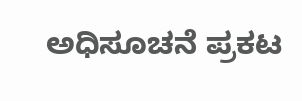ಅಧಿಸೂಚನೆ ಪ್ರಕಟ